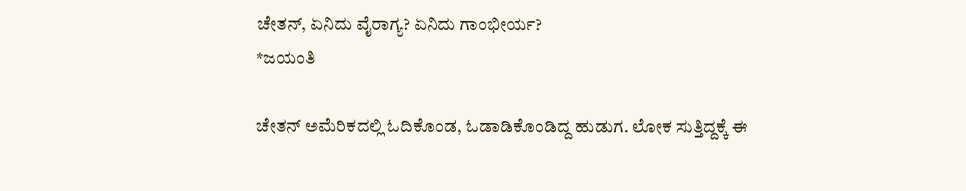ಚೇತನ್, ಏನಿದು ವೈರಾಗ್ಯ? ಏನಿದು ಗಾಂಭೀರ್ಯ?
*ಜಯಂತಿ

ಚೇತನ್ ಅಮೆರಿಕದಲ್ಲಿ ಓದಿಕೊಂಡ, ಓಡಾಡಿಕೊಂಡಿದ್ದ ಹುಡುಗ. ಲೋಕ ಸುತ್ತಿದ್ದಕ್ಕೆ ಈ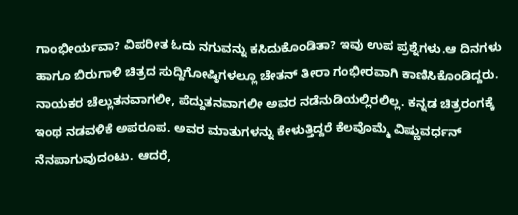ಗಾಂಭೀರ್ಯವಾ? ವಿಪರೀತ ಓದು ನಗುವನ್ನು ಕಸಿದುಕೊಂಡಿತಾ? ಇವು ಉಪ ಪ್ರಶ್ನೆಗಳು.ಆ ದಿನಗಳು ಹಾಗೂ ಬಿರುಗಾಳಿ ಚಿತ್ರದ ಸುದ್ದಿಗೋಷ್ಠಿಗಳಲ್ಲೂ ಚೇತನ್ ತೀರಾ ಗಂಭೀರವಾಗಿ ಕಾಣಿಸಿಕೊಂಡಿದ್ದರು. ನಾಯಕರ ಚೆಲ್ಲುತನವಾಗಲೀ, ಪೆದ್ದುತನವಾಗಲೀ ಅವರ ನಡೆನುಡಿಯಲ್ಲಿರಲಿಲ್ಲ. ಕನ್ನಡ ಚಿತ್ರರಂಗಕ್ಕೆ ಇಂಥ ನಡವಳಿಕೆ ಅಪರೂಪ. ಅವರ ಮಾತುಗಳನ್ನು ಕೇಳುತ್ತಿದ್ದರೆ ಕೆಲವೊಮ್ಮೆ ವಿಷ್ಣುವರ್ಧನ್ ನೆನಪಾಗುವುದಂಟು. ಆದರೆ,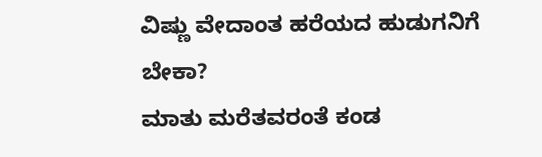ವಿಷ್ಣು ವೇದಾಂತ ಹರೆಯದ ಹುಡುಗನಿಗೆ ಬೇಕಾ?
ಮಾತು ಮರೆತವರಂತೆ ಕಂಡ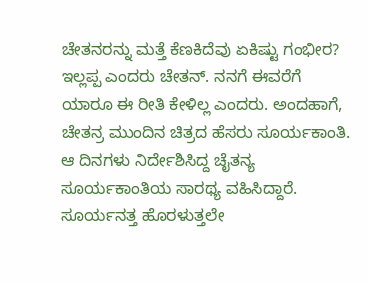ಚೇತನರನ್ನು ಮತ್ತೆ ಕೆಣಕಿದೆವು ಏಕಿಷ್ಟು ಗಂಭೀರ? ಇಲ್ಲಪ್ಪ ಎಂದರು ಚೇತನ್. ನನಗೆ ಈವರೆಗೆ ಯಾರೂ ಈ ರೀತಿ ಕೇಳಿಲ್ಲ ಎಂದರು. ಅಂದಹಾಗೆ, ಚೇತನ್ರ ಮುಂದಿನ ಚಿತ್ರದ ಹೆಸರು ಸೂರ್ಯಕಾಂತಿ. ಆ ದಿನಗಳು ನಿರ್ದೇಶಿಸಿದ್ದ ಚೈತನ್ಯ ಸೂರ್ಯಕಾಂತಿಯ ಸಾರಥ್ಯ ವಹಿಸಿದ್ದಾರೆ. ಸೂರ್ಯನತ್ತ ಹೊರಳುತ್ತಲೇ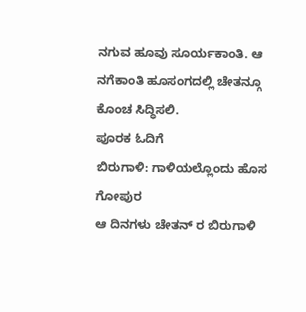ನಗುವ ಹೂವು ಸೂರ್ಯಕಾಂತಿ. ಆ ನಗೆಕಾಂತಿ ಹೂಸಂಗದಲ್ಲಿ ಚೇತನ್ಗೂ ಕೊಂಚ ಸಿದ್ಧಿಸಲಿ.
ಪೂರಕ ಓದಿಗೆ
ಬಿರುಗಾಳಿ: ಗಾಳಿಯಲ್ಲೊಂದು ಹೊಸ ಗೋಪುರ
ಆ ದಿನಗಳು ಚೇತನ್ ರ ಬಿರುಗಾಳಿ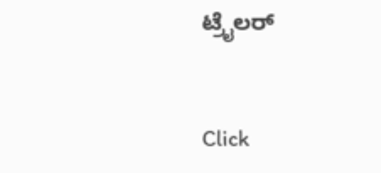ಟ್ರೈಲರ್


Click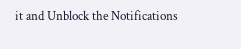it and Unblock the Notifications